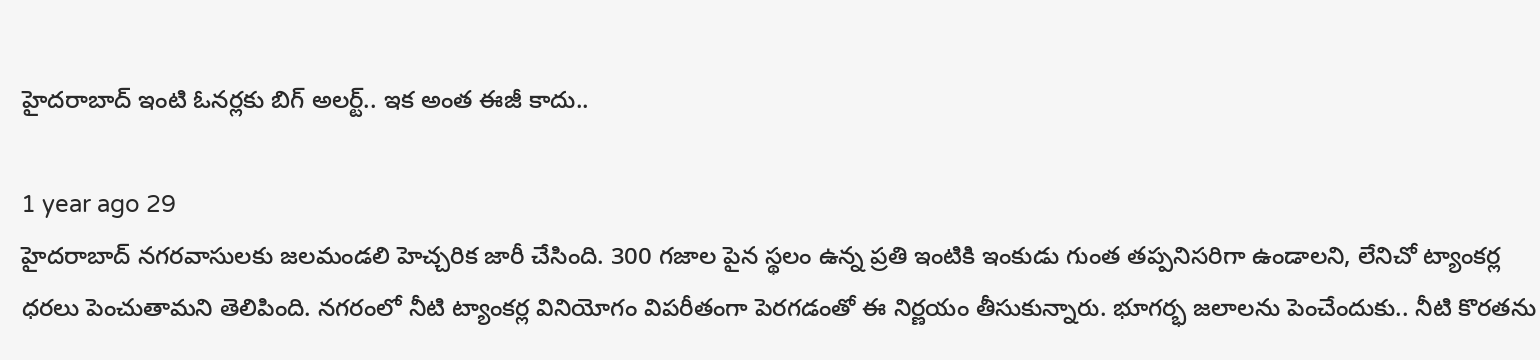హైదరాబాద్ ఇంటి ఓనర్లకు బిగ్ అలర్ట్.. ఇక అంత ఈజీ కాదు..

1 year ago 29
హైదరాబాద్ నగరవాసులకు జలమండలి హెచ్చరిక జారీ చేసింది. 300 గజాల పైన స్థలం ఉన్న ప్రతి ఇంటికి ఇంకుడు గుంత తప్పనిసరిగా ఉండాలని, లేనిచో ట్యాంకర్ల ధరలు పెంచుతామని తెలిపింది. నగరంలో నీటి ట్యాంకర్ల వినియోగం విపరీతంగా పెరగడంతో ఈ నిర్ణయం తీసుకున్నారు. భూగర్భ జలాలను పెంచేందుకు.. నీటి కొరతను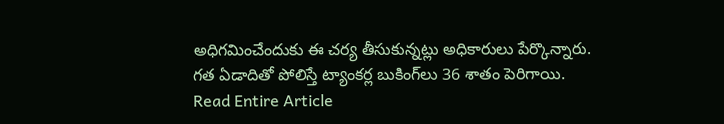అధిగమించేందుకు ఈ చర్య తీసుకున్నట్లు అధికారులు పేర్కొన్నారు. గత ఏడాదితో పోలిస్తే ట్యాంకర్ల బుకింగ్‌లు 36 శాతం పెరిగాయి.
Read Entire Article